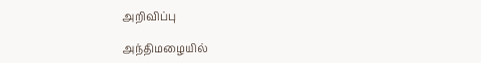அறிவிப்பு

அந்திமழையில்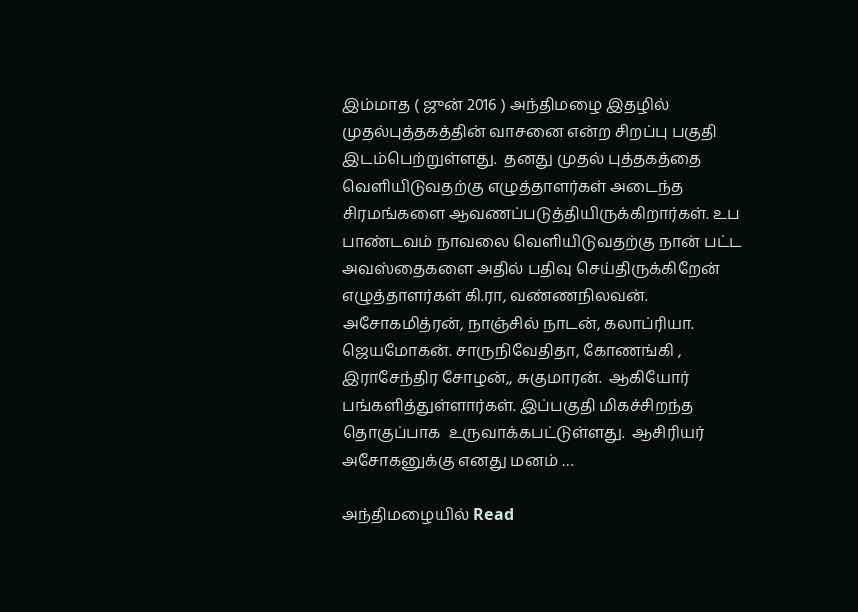இம்மாத ( ஜுன் 2016 ) அந்திமழை இதழில் முதல்புத்தகத்தின் வாசனை என்ற சிறப்பு பகுதி இடம்பெற்றுள்ளது.  தனது முதல் புத்தகத்தை வெளியிடுவதற்கு எழுத்தாளர்கள் அடைந்த சிரமங்களை ஆவணப்படுத்தியிருக்கிறார்கள். உப பாண்டவம் நாவலை வெளியிடுவதற்கு நான் பட்ட அவஸ்தைகளை அதில் பதிவு செய்திருக்கிறேன் எழுத்தாளர்கள் கி.ரா, வண்ணநிலவன். அசோகமித்ரன், நாஞ்சில் நாடன், கலாப்ரியா. ஜெயமோகன். சாருநிவேதிதா, கோணங்கி , இராசேந்திர சோழன்,, சுகுமாரன்.  ஆகியோர் பங்களித்துள்ளார்கள். இப்பகுதி மிகச்சிறந்த தொகுப்பாக  உருவாக்கபட்டுள்ளது.  ஆசிரியர் அசோகனுக்கு எனது மனம் …

அந்திமழையில் Read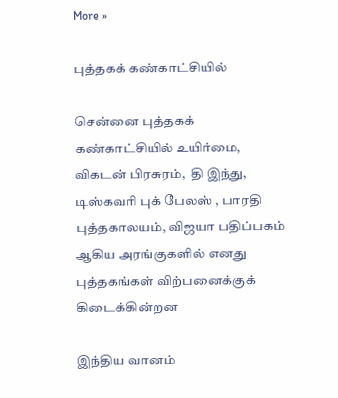More »

புத்தகக் கண்காட்சியில்

சென்னை புத்தகக் கண்காட்சியில் உயிர்மை, விகடன் பிரசுரம்,  தி இந்து, டிஸ்கவரி புக் பேலஸ் , பாரதி புத்தகாலயம், விஜயா பதிப்பகம்  ஆகிய அரங்குகளில் எனது புத்தகங்கள் விற்பனைக்குக் கிடைக்கின்றன

இந்திய வானம்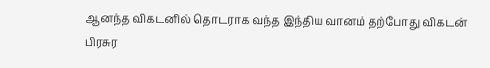ஆனந்த விகடனில் தொடராக வந்த இந்திய வானம் தற்போது விகடன் பிரசுர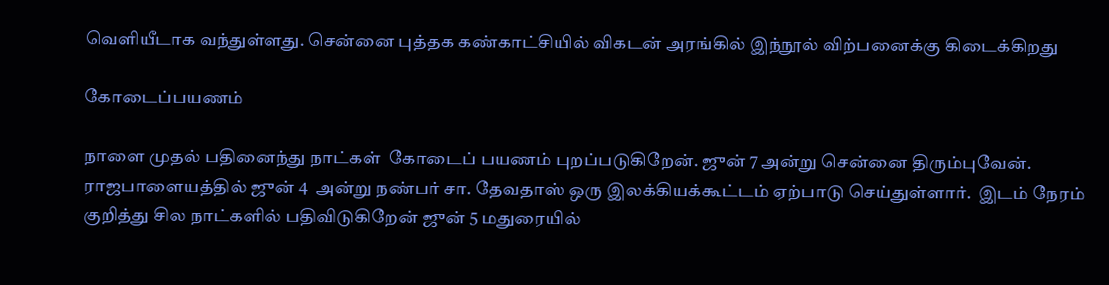வெளியீடாக வந்துள்ளது. சென்னை புத்தக கண்காட்சியில் விகடன் அரங்கில் இந்நூல் விற்பனைக்கு கிடைக்கிறது

கோடைப்பயணம்

நாளை முதல் பதினைந்து நாட்கள்  கோடைப் பயணம் புறப்படுகிறேன். ஜுன் 7 அன்று சென்னை திரும்புவேன். ராஜபாளையத்தில் ஜுன் 4  அன்று நண்பர் சா. தேவதாஸ் ஒரு இலக்கியக்கூட்டம் ஏற்பாடு செய்துள்ளார்.  இடம் நேரம் குறித்து சில நாட்களில் பதிவிடுகிறேன் ஜுன் 5 மதுரையில்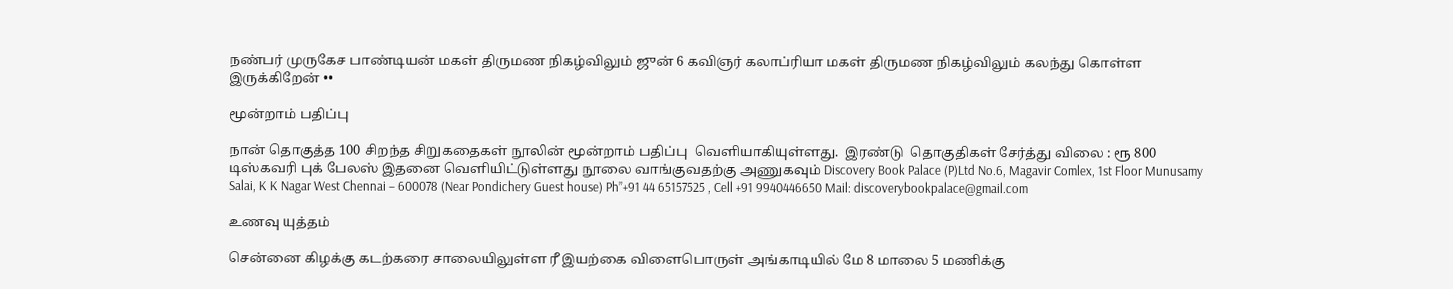நண்பர் முருகேச பாண்டியன் மகள் திருமண நிகழ்விலும் ஜுன் 6 கவிஞர் கலாப்ரியா மகள் திருமண நிகழ்விலும் கலந்து கொள்ள இருக்கிறேன் ••

மூன்றாம் பதிப்பு

நான் தொகுத்த 100 சிறந்த சிறுகதைகள் நூலின் மூன்றாம் பதிப்பு  வெளியாகியுள்ளது.  இரண்டு  தொகுதிகள் சேர்த்து விலை : ரூ 800 டிஸ்கவரி புக் பேலஸ் இதனை வெளியிட்டுள்ளது நூலை வாங்குவதற்கு அணுகவும் Discovery Book Palace (P)Ltd No.6, Magavir Comlex, 1st Floor Munusamy Salai, K K Nagar West Chennai – 600078 (Near Pondichery Guest house) Ph”+91 44 65157525 , Cell +91 9940446650 Mail: discoverybookpalace@gmail.com

உணவு யுத்தம்

சென்னை கிழக்கு கடற்கரை சாலையிலுள்ள ரீ இயற்கை விளைபொருள் அங்காடியில் மே 8 மாலை 5 மணிக்கு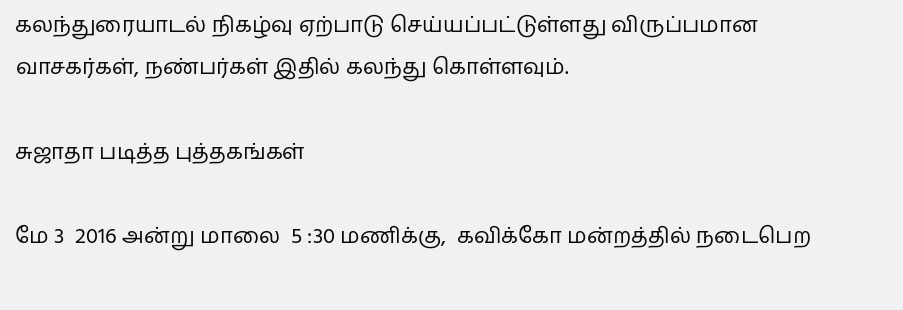கலந்துரையாடல் நிகழ்வு ஏற்பாடு செய்யப்பட்டுள்ளது விருப்பமான வாசகர்கள், நண்பர்கள் இதில் கலந்து கொள்ளவும்.

சுஜாதா படித்த புத்தகங்கள்

மே 3  2016 அன்று மாலை  5 :30 மணிக்கு,  கவிக்கோ மன்றத்தில் நடைபெற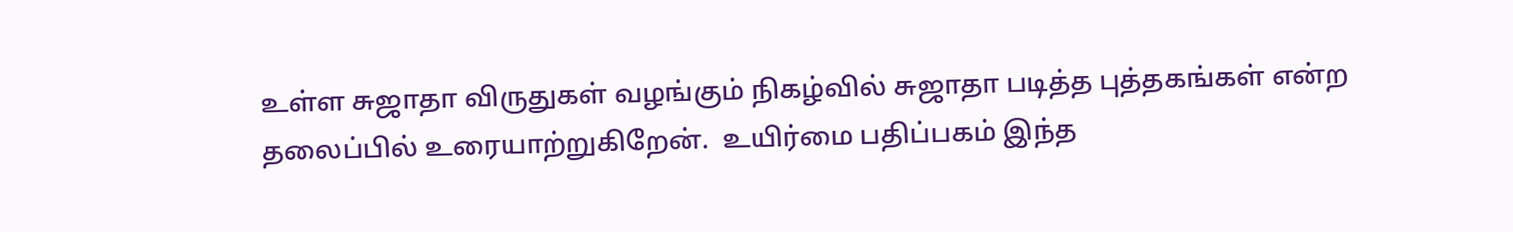உள்ள சுஜாதா விருதுகள் வழங்கும் நிகழ்வில் சுஜாதா படித்த புத்தகங்கள் என்ற தலைப்பில் உரையாற்றுகிறேன்.  உயிர்மை பதிப்பகம் இந்த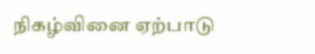நிகழ்வினை ஏற்பாடு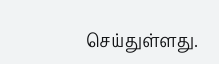செய்துள்ளது.